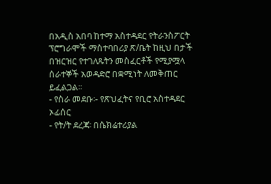በአዲስ አበባ ከተማ አስተዳደር የትራንስፖርት ፕሮግራሞች ማስተባበሪያ ጽ/ቤት ከዚህ በታች በዝርዝር የተገለጹትን መስፈርቶች የሚያሟላ ሰራተኞች አወዳድሮ በቋሚነት ለመቅጠር ይፈልጋል፡፡
- የስራ መደቡ፡- የጽህፈትና የቢሮ አስተዳደር ኦፊሰር
- የት/ት ደረጃ፡ በሴክሬተሪያል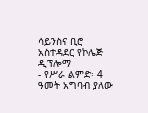ሳይንስና ቢሮ አስተዳደር የኮሌጅ ዲፕሎማ
- የሥራ ልምድ፡ 4 ዓመት አግባብ ያለው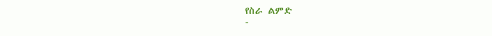የስራ ልምድ
-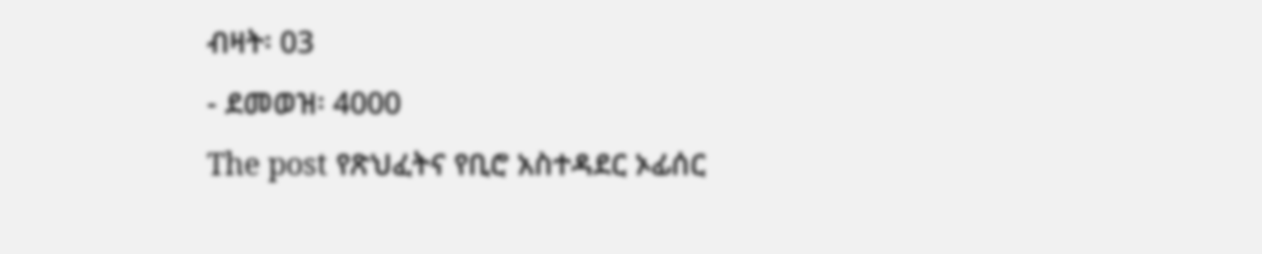ብዛት፡ 03
- ደመወዝ፡ 4000
The post የጽህፈትና የቢሮ አስተዳደር ኦፊሰር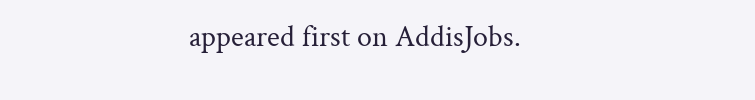appeared first on AddisJobs.